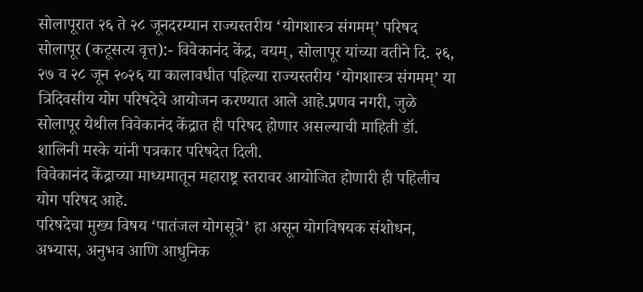सोलापूरात २६ ते २८ जूनदरम्यान राज्यस्तरीय ‘योगशास्त्र संगमम्’ परिषद
सोलापूर (कटूसत्य वृत्त):- विवेकानंद केंद्र, वयम्, सोलापूर यांच्या वतीने दि. २६, २७ व २८ जून २०२६ या कालावधीत पहिल्या राज्यस्तरीय ‘योगशास्त्र संगमम्’ या त्रिदिवसीय योग परिषदेचे आयोजन करण्यात आले आहे.प्रणव नगरी, जुळे सोलापूर येथील विवेकानंद केंद्रात ही परिषद होणार असल्याची माहिती डॉ. शालिनी मस्के यांनी पत्रकार परिषदेत दिली.
विवेकानंद केंद्राच्या माध्यमातून महाराष्ट्र स्तरावर आयोजित होणारी ही पहिलीच योग परिषद आहे.
परिषदेचा मुख्य विषय ‘पातंजल योगसूत्रे’ हा असून योगविषयक संशोधन, अभ्यास, अनुभव आणि आधुनिक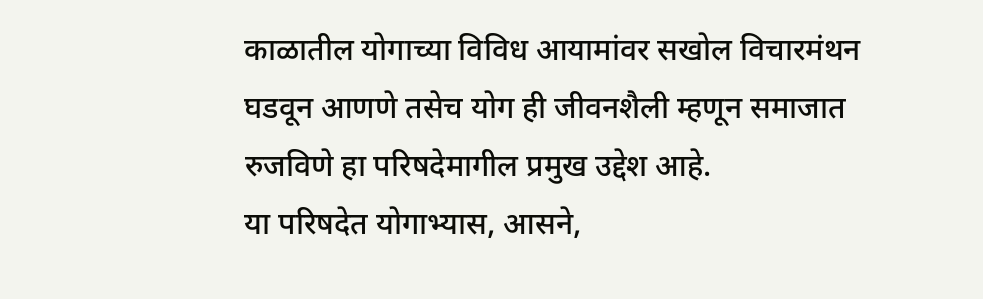काळातील योगाच्या विविध आयामांवर सखोल विचारमंथन घडवून आणणे तसेच योग ही जीवनशैली म्हणून समाजात रुजविणे हा परिषदेमागील प्रमुख उद्देश आहे.
या परिषदेत योगाभ्यास, आसने,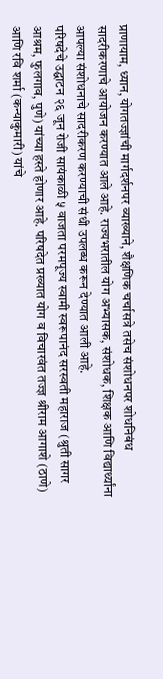प्राणायाम, ध्यान, योगतज्ज्ञांची मार्गदर्शनपर व्याख्याने, शैक्षणिक चर्चासत्रे तसेच संशोधनपर शोधनिबंध सादरीकरणाचे आयोजन करण्यात आले आहे. राज्यभरातील योग अभ्यासक, संशोधक, शिक्षक आणि विद्यार्थ्यांना आपल्या संशोधनाचे सादरीकरण करण्याची संधी उपलब्ध करून देण्यात आली आहे.
परिषदेचे उद्घाटन २६ जून रोजी सायंकाळी ५ वाजता परमपूज्य स्वामी स्वरूपानंद सरस्वती महाराज (श्रुती सागर आश्रम, फुलगाव, पुणे) यांच्या हस्ते होणार आहे. परिषदेत प्रख्यात योग व विचारवंत तज्ज्ञ श्रीराम आगाशे (ठाणे) आणि रवि शर्मा (कन्याकुमारी) यांचे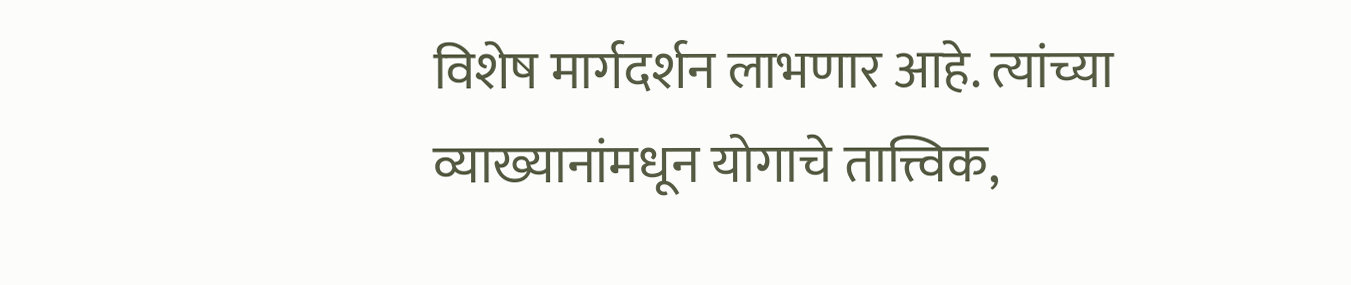विशेष मार्गदर्शन लाभणार आहे. त्यांच्या व्याख्यानांमधून योगाचे तात्त्विक,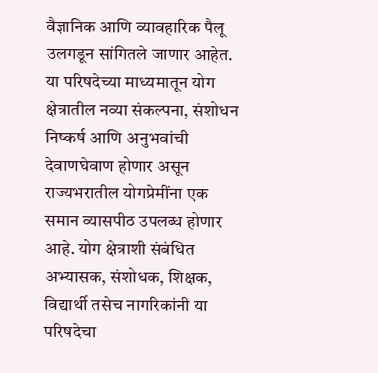वैज्ञानिक आणि व्यावहारिक पैलू उलगडून सांगितले जाणार आहेत.
या परिषदेच्या माध्यमातून योग क्षेत्रातील नव्या संकल्पना, संशोधन निष्कर्ष आणि अनुभवांची देवाणघेवाण होणार असून राज्यभरातील योगप्रेमींना एक समान व्यासपीठ उपलब्ध होणार आहे. योग क्षेत्राशी संबंधित अभ्यासक, संशोधक, शिक्षक, विद्यार्थी तसेच नागरिकांनी या परिषदेचा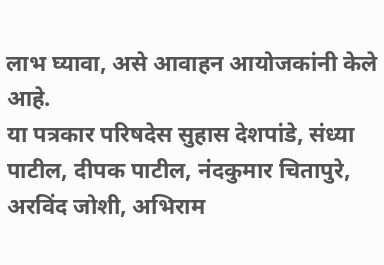लाभ घ्यावा, असे आवाहन आयोजकांनी केले आहे.
या पत्रकार परिषदेस सुहास देशपांडे, संध्या पाटील, दीपक पाटील, नंदकुमार चितापुरे, अरविंद जोशी, अभिराम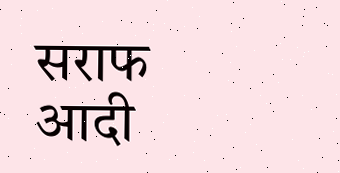सराफ आदी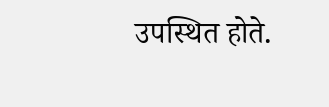उपस्थित होते.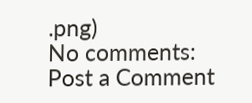.png)
No comments:
Post a Comment